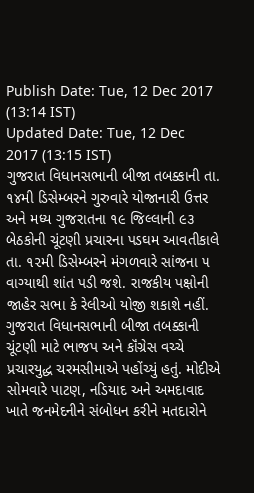Publish Date: Tue, 12 Dec 2017 (13:14 IST)
Updated Date: Tue, 12 Dec 2017 (13:15 IST)
ગુજરાત વિધાનસભાની બીજા તબક્કાની તા. ૧૪મી ડિસેમ્બરને ગુરુવારે યોજાનારી ઉત્તર અને મધ્ય ગુજરાતના ૧૯ જિલ્લાની ૯૩ બેઠકોની ચૂંટણી પ્રચારના પડઘમ આવતીકાલે તા. ૧૨મી ડિસેમ્બરને મંગળવારે સાંજના ૫ વાગ્યાથી શાંત પડી જશે. રાજકીય પક્ષોની જાહેર સભા કે રેલીઓ યોજી શકાશે નહીં. ગુજરાત વિધાનસભાની બીજા તબક્કાની ચૂંટણી માટે ભાજપ અને કૉંગ્રેસ વચ્ચે પ્રચારયુદ્ધ ચરમસીમાએ પહોંચ્યું હતું. મોદીએ સોમવારે પાટણ, નડિયાદ અને અમદાવાદ ખાતે જનમેદનીને સંબોધન કરીને મતદારોને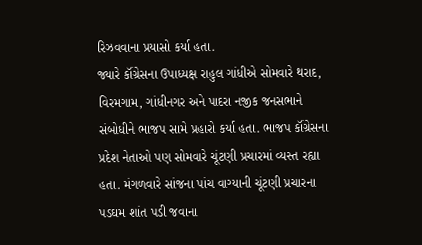રિઝવવાના પ્રયાસો કર્યા હતા.
જ્યારે કૉંગ્રેસના ઉપાધ્યક્ષ રાહુલ ગાંધીએ સોમવારે થરાદ, વિરમગામ, ગાંધીનગર અને પાદરા નજીક જનસભાને સંબોધીને ભાજપ સામે પ્રહારો કર્યા હતા. ભાજપ કૉંગ્રેસના પ્રદેશ નેતાઓ પણ સોમવારે ચૂંટણી પ્રચારમાં વ્યસ્ત રહ્યા હતા. મંગળવારે સાંજના પાંચ વાગ્યાની ચૂંટણી પ્રચારના પડઘમ શાંત પડી જવાના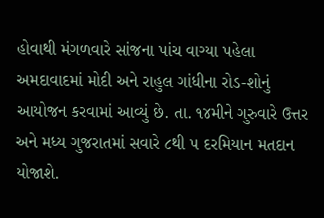હોવાથી મંગળવારે સાંજના પાંચ વાગ્યા પહેલા અમદાવાદમાં મોદી અને રાહુલ ગાંધીના રોડ-શોનું આયોજન કરવામાં આવ્યું છે. તા. ૧૪મીને ગુરુવારે ઉત્તર અને મધ્ય ગુજરાતમાં સવારે ૮થી ૫ દરમિયાન મતદાન યોજાશે.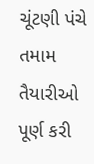ચૂંટણી પંચે તમામ તૈયારીઓ પૂર્ણ કરી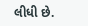લીધી છે.